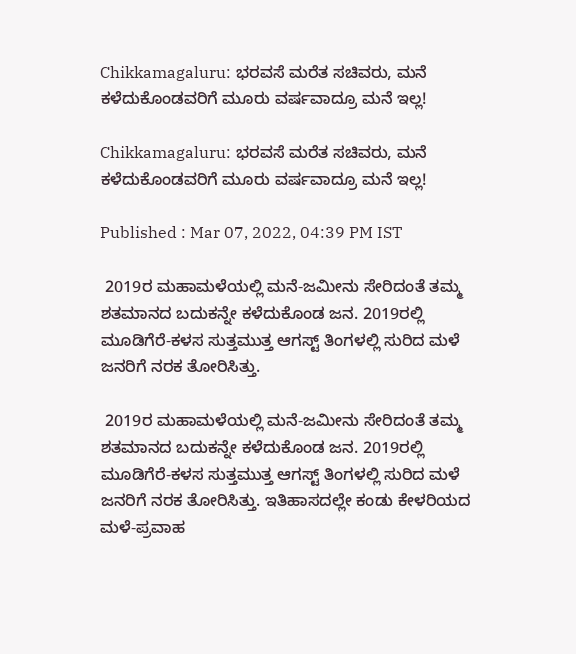Chikkamagaluru: ಭರವಸೆ ಮರೆತ ಸಚಿವರು, ಮನೆ ಕಳೆದುಕೊಂಡವರಿಗೆ ಮೂರು ವರ್ಷವಾದ್ರೂ ಮನೆ ಇಲ್ಲ!

Chikkamagaluru: ಭರವಸೆ ಮರೆತ ಸಚಿವರು, ಮನೆ ಕಳೆದುಕೊಂಡವರಿಗೆ ಮೂರು ವರ್ಷವಾದ್ರೂ ಮನೆ ಇಲ್ಲ!

Published : Mar 07, 2022, 04:39 PM IST

 2019ರ ಮಹಾಮಳೆಯಲ್ಲಿ ಮನೆ-ಜಮೀನು ಸೇರಿದಂತೆ ತಮ್ಮ ಶತಮಾನದ ಬದುಕನ್ನೇ ಕಳೆದುಕೊಂಡ ಜನ. 2019ರಲ್ಲಿ ಮೂಡಿಗೆರೆ-ಕಳಸ ಸುತ್ತಮುತ್ತ ಆಗಸ್ಟ್ ತಿಂಗಳಲ್ಲಿ ಸುರಿದ ಮಳೆ ಜನರಿಗೆ ನರಕ ತೋರಿಸಿತ್ತು.

 2019ರ ಮಹಾಮಳೆಯಲ್ಲಿ ಮನೆ-ಜಮೀನು ಸೇರಿದಂತೆ ತಮ್ಮ ಶತಮಾನದ ಬದುಕನ್ನೇ ಕಳೆದುಕೊಂಡ ಜನ. 2019ರಲ್ಲಿ ಮೂಡಿಗೆರೆ-ಕಳಸ ಸುತ್ತಮುತ್ತ ಆಗಸ್ಟ್ ತಿಂಗಳಲ್ಲಿ ಸುರಿದ ಮಳೆ ಜನರಿಗೆ ನರಕ ತೋರಿಸಿತ್ತು. ಇತಿಹಾಸದಲ್ಲೇ ಕಂಡು ಕೇಳರಿಯದ ಮಳೆ-ಪ್ರವಾಹ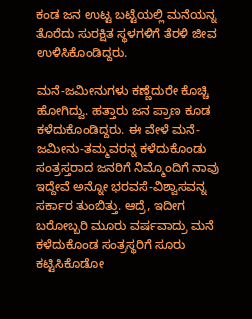ಕಂಡ ಜನ ಉಟ್ಟ ಬಟ್ಟೆಯಲ್ಲಿ ಮನೆಯನ್ನ ತೊರೆದು ಸುರಕ್ಷಿತ ಸ್ಥಳಗಳಿಗೆ ತೆರಳಿ ಜೀವ ಉಳಿಸಿಕೊಂಡಿದ್ದರು.

ಮನೆ-ಜಮೀನುಗಳು ಕಣ್ಣೆದುರೇ ಕೊಚ್ಚಿ ಹೋಗಿದ್ವು. ಹತ್ತಾರು ಜನ ಪ್ರಾಣ ಕೂಡ ಕಳೆದುಕೊಂಡಿದ್ದರು. ಈ ವೇಳೆ ಮನೆ-ಜಮೀನು-ತಮ್ಮವರನ್ನ ಕಳೆದುಕೊಂಡು ಸಂತ್ರಸ್ತರಾದ ಜನರಿಗೆ ನಿಮ್ಮೊಂದಿಗೆ ನಾವು ಇದ್ದೇವೆ ಅನ್ನೋ ಭರವಸೆ-ವಿಶ್ವಾಸವನ್ನ ಸರ್ಕಾರ ತುಂಬಿತ್ತು. ಆದ್ರೆ, ಇದೀಗ ಬರೋಬ್ಬರಿ ಮೂರು ವರ್ಷವಾದ್ರು ಮನೆ ಕಳೆದುಕೊಂಡ ಸಂತ್ರಸ್ಥರಿಗೆ ಸೂರು ಕಟ್ಟಿಸಿಕೊಡೋ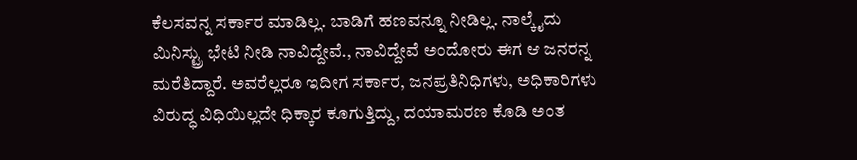ಕೆಲಸವನ್ನ ಸರ್ಕಾರ ಮಾಡಿಲ್ಲ. ಬಾಡಿಗೆ ಹಣವನ್ನೂ ನೀಡಿಲ್ಲ. ನಾಲ್ಕೈದು ಮಿನಿಸ್ಟ್ರು ಭೇಟಿ ನೀಡಿ ನಾವಿದ್ದೇವೆ., ನಾವಿದ್ದೇವೆ ಅಂದೋರು ಈಗ ಆ ಜನರನ್ನ ಮರೆತಿದ್ದಾರೆ. ಅವರೆಲ್ಲರೂ ಇದೀಗ ಸರ್ಕಾರ, ಜನಪ್ರತಿನಿಧಿಗಳು, ಅಧಿಕಾರಿಗಳು ವಿರುದ್ಧ ವಿಧಿಯಿಲ್ಲದೇ ಧಿಕ್ಕಾರ ಕೂಗುತ್ತಿದ್ದು, ದಯಾಮರಣ ಕೊಡಿ ಅಂತ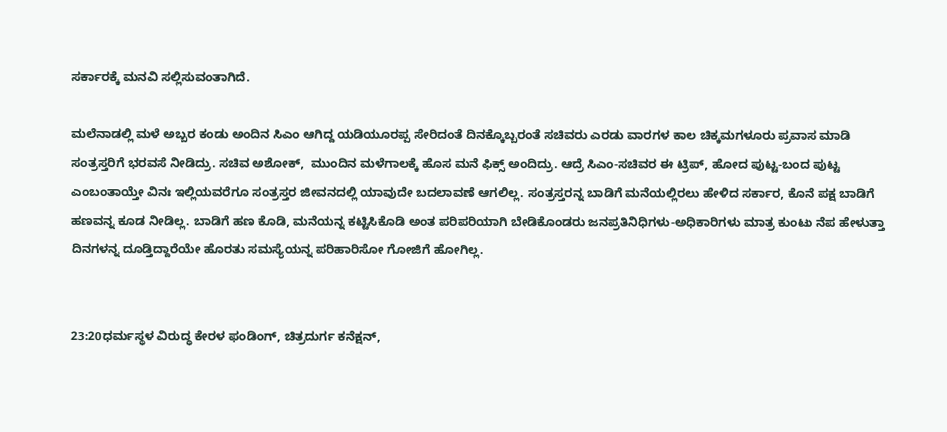ಸರ್ಕಾರಕ್ಕೆ ಮನವಿ ಸಲ್ಲಿಸುವಂತಾಗಿದೆ.

ಮಲೆನಾಡಲ್ಲಿ ಮಳೆ ಅಬ್ಬರ ಕಂಡು ಅಂದಿನ ಸಿಎಂ ಆಗಿದ್ದ ಯಡಿಯೂರಪ್ಪ ಸೇರಿದಂತೆ ದಿನಕ್ಕೊಬ್ಬರಂತೆ ಸಚಿವರು ಎರಡು ವಾರಗಳ ಕಾಲ ಚಿಕ್ಕಮಗಳೂರು ಪ್ರವಾಸ ಮಾಡಿ ಸಂತ್ರಸ್ತರಿಗೆ ಭರವಸೆ ನೀಡಿದ್ರು. ಸಚಿವ ಅಶೋಕ್,  ಮುಂದಿನ ಮಳೆಗಾಲಕ್ಕೆ ಹೊಸ ಮನೆ ಫಿಕ್ಸ್ ಅಂದಿದ್ರು. ಆದ್ರೆ ಸಿಎಂ-ಸಚಿವರ ಈ ಟ್ರಿಪ್, ಹೋದ ಪುಟ್ಟ-ಬಂದ ಪುಟ್ಟ ಎಂಬಂತಾಯ್ತೇ ವಿನಃ ಇಲ್ಲಿಯವರೆಗೂ ಸಂತ್ರಸ್ತರ ಜೀವನದಲ್ಲಿ ಯಾವುದೇ ಬದಲಾವಣೆ ಆಗಲಿಲ್ಲ. ಸಂತ್ರಸ್ತರನ್ನ ಬಾಡಿಗೆ ಮನೆಯಲ್ಲಿರಲು ಹೇಳಿದ ಸರ್ಕಾರ, ಕೊನೆ ಪಕ್ಷ ಬಾಡಿಗೆ ಹಣವನ್ನ ಕೂಡ ನೀಡಿಲ್ಲ. ಬಾಡಿಗೆ ಹಣ ಕೊಡಿ, ಮನೆಯನ್ನ ಕಟ್ಟಿಸಿಕೊಡಿ ಅಂತ ಪರಿಪರಿಯಾಗಿ ಬೇಡಿಕೊಂಡರು ಜನಪ್ರತಿನಿಧಿಗಳು-ಅಧಿಕಾರಿಗಳು ಮಾತ್ರ ಕುಂಟು ನೆಪ ಹೇಳುತ್ತಾ ದಿನಗಳನ್ನ ದೂಡ್ತಿದ್ದಾರೆಯೇ ಹೊರತು ಸಮಸ್ಯೆಯನ್ನ ಪರಿಹಾರಿಸೋ ಗೋಜಿಗೆ ಹೋಗಿಲ್ಲ.


23:20ಧರ್ಮಸ್ಥಳ ವಿರುದ್ಧ ಕೇರಳ ಫಂಡಿಂಗ್, ಚಿತ್ರದುರ್ಗ ಕನೆಕ್ಷನ್,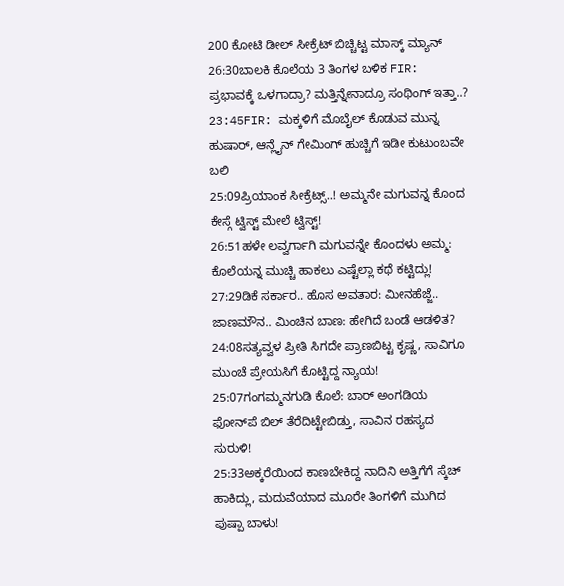200 ಕೋಟಿ ಡೀಲ್ ಸೀಕ್ರೆಟ್ ಬಿಚ್ಚಿಟ್ಟ ಮಾಸ್ಕ್ ಮ್ಯಾನ್
26:30ಬಾಲಕಿ ಕೊಲೆಯ 3 ತಿಂಗಳ ಬಳಿಕ FIR: ಪ್ರಭಾವಕ್ಕೆ ಒಳಗಾದ್ರಾ? ಮತ್ತಿನ್ನೇನಾದ್ರೂ ಸಂಥಿಂಗ್ ಇತ್ತಾ..?
23:45FIR: ಮಕ್ಕಳಿಗೆ ಮೊಬೈಲ್ ಕೊಡುವ ಮುನ್ನ ಹುಷಾರ್, ಆನ್ಲೈನ್ ಗೇಮಿಂಗ್ ಹುಚ್ಚಿಗೆ ಇಡೀ ಕುಟುಂಬವೇ ಬಲಿ
25:09ಪ್ರಿಯಾಂಕ ಸೀಕ್ರೆಟ್ಸ್..! ಅಮ್ಮನೇ ಮಗುವನ್ನ ಕೊಂದ ಕೇಸ್ಗೆ ಟ್ವಿಸ್ಟ್ ಮೇಲೆ ಟ್ವಿಸ್ಟ್!
26:51ಹಳೇ ಲವ್ವರ್ಗಾಗಿ ಮಗುವನ್ನೇ ಕೊಂದಳು ಅಮ್ಮ: ಕೊಲೆಯನ್ನ ಮುಚ್ಚಿ ಹಾಕಲು ಎಷ್ಟೆಲ್ಲಾ ಕಥೆ ಕಟ್ಟಿದ್ಲು!
27:29ಡಿಕೆ ಸರ್ಕಾರ.. ಹೊಸ ಅವತಾರ: ಮೀನಹೆಜ್ಜೆ.. ಜಾಣಮೌನ.. ಮಿಂಚಿನ ಬಾಣ: ಹೇಗಿದೆ ಬಂಡೆ ಆಡಳಿತ?
24:08ಸತ್ಯವ್ವಳ ಪ್ರೀತಿ ಸಿಗದೇ ಪ್ರಾಣಬಿಟ್ಟ ಕೃಷ್ಣ, ಸಾವಿಗೂ ಮುಂಚೆ ಪ್ರೇಯಸಿಗೆ ಕೊಟ್ಟಿದ್ದ ನ್ಯಾಯ!
25:07ಗಂಗಮ್ಮನಗುಡಿ ಕೊಲೆ: ಬಾರ್ ಅಂಗಡಿಯ ಫೋನ್‌ಪೆ ಬಿಲ್ ತೆರೆದಿಟ್ಟೇಬಿಡ್ತು, ಸಾವಿನ ರಹಸ್ಯದ ಸುರುಳಿ!
25:33ಅಕ್ಕರೆಯಿಂದ ಕಾಣಬೇಕಿದ್ದ ನಾದಿನಿ ಅತ್ತಿಗೆಗೆ ಸ್ಕೆಚ್‌ ಹಾಕಿದ್ಲು, ಮದುವೆಯಾದ ಮೂರೇ ತಿಂಗಳಿಗೆ ಮುಗಿದ ಪುಷ್ಪಾ ಬಾಳು!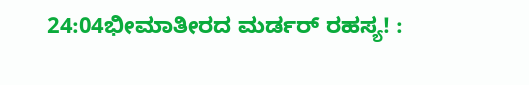24:04ಭೀಮಾತೀರದ ಮರ್ಡರ್ ರಹಸ್ಯ! :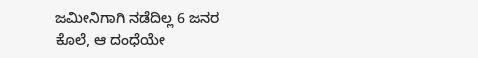ಜಮೀನಿಗಾಗಿ ನಡೆದಿಲ್ಲ 6 ಜನರ ಕೊಲೆ, ಆ ದಂಧೆಯೇ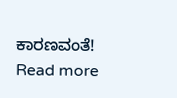ಕಾರಣವಂತೆ!
Read more